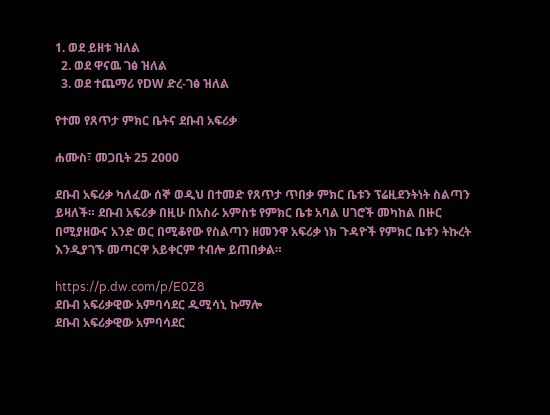1. ወደ ይዘቱ ዝለል
  2. ወደ ዋናዉ ገፅ ዝለል
  3. ወደ ተጨማሪ የDW ድረ-ገፅ ዝለል

የተመ የጸጥታ ምክር ቤትና ደቡብ አፍሪቃ

ሐሙስ፣ መጋቢት 25 2000

ደቡብ አፍሪቃ ካለፈው ሰኞ ወዲህ በተመድ የጸጥታ ጥበቃ ምክር ቤቱን ፕሬዚደንትነት ስልጣን ይዛለች። ደቡብ አፍሪቃ በዚሁ በአስራ አምስቱ የምክር ቤቱ አባል ሀገሮች መካከል በዙር በሚያዘውና አንድ ወር በሚቆየው የስልጣን ዘመንዋ አፍሪቃ ነክ ጉዳዮች የምክር ቤቱን ትኩረት እንዲያገኙ መጣርዋ አይቀርም ተብሎ ይጠበቃል።

https://p.dw.com/p/E0Z8
ደቡብ አፍሪቃዊው አምባሳደር ዱሚሳኒ ኩማሎ
ደቡብ አፍሪቃዊው አምባሳደር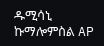ዱሚሳኒ ኩማሎምስል AP